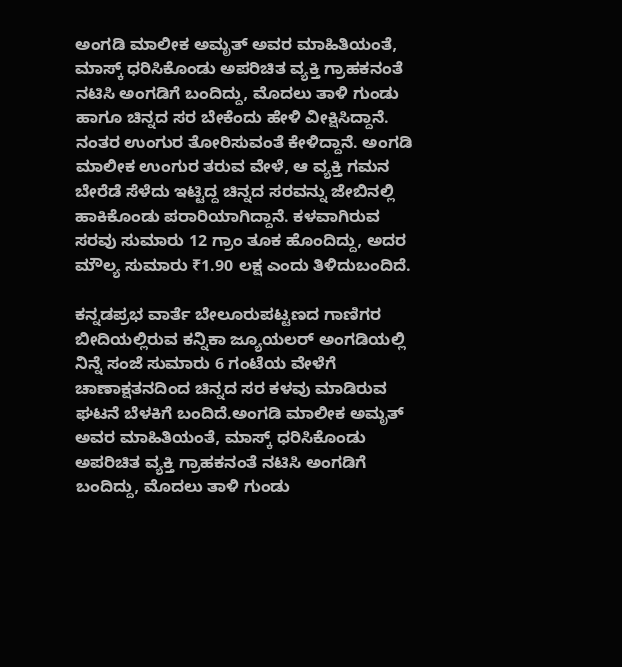ಅಂಗಡಿ ಮಾಲೀಕ ಅಮೃತ್ ಅವರ ಮಾಹಿತಿಯಂತೆ, ಮಾಸ್ಕ್ ಧರಿಸಿಕೊಂಡು ಅಪರಿಚಿತ ವ್ಯಕ್ತಿ ಗ್ರಾಹಕನಂತೆ ನಟಿಸಿ ಅಂಗಡಿಗೆ ಬಂದಿದ್ದು, ಮೊದಲು ತಾಳಿ ಗುಂಡು ಹಾಗೂ ಚಿನ್ನದ ಸರ ಬೇಕೆಂದು ಹೇಳಿ ವೀಕ್ಷಿಸಿದ್ದಾನೆ. ನಂತರ ಉಂಗುರ ತೋರಿಸುವಂತೆ ಕೇಳಿದ್ದಾನೆ. ಅಂಗಡಿ ಮಾಲೀಕ ಉಂಗುರ ತರುವ ವೇಳೆ, ಆ ವ್ಯಕ್ತಿ ಗಮನ ಬೇರೆಡೆ ಸೆಳೆದು ಇಟ್ಟಿದ್ದ ಚಿನ್ನದ ಸರವನ್ನು ಜೇಬಿನಲ್ಲಿ ಹಾಕಿಕೊಂಡು ಪರಾರಿಯಾಗಿದ್ದಾನೆ. ಕಳವಾಗಿರುವ ಸರವು ಸುಮಾರು 12 ಗ್ರಾಂ ತೂಕ ಹೊಂದಿದ್ದು, ಅದರ ಮೌಲ್ಯ ಸುಮಾರು ₹1.90 ಲಕ್ಷ ಎಂದು ತಿಳಿದುಬಂದಿದೆ.

ಕನ್ನಡಪ್ರಭ ವಾರ್ತೆ ಬೇಲೂರುಪಟ್ಟಣದ ಗಾಣಿಗರ ಬೀದಿಯಲ್ಲಿರುವ ಕನ್ನಿಕಾ ಜ್ಯೂಯಲರ್‌ ಅಂಗಡಿಯಲ್ಲಿ ನಿನ್ನೆ ಸಂಜೆ ಸುಮಾರು 6 ಗಂಟೆಯ ವೇಳೆಗೆ ಚಾಣಾಕ್ಷತನದಿಂದ ಚಿನ್ನದ ಸರ ಕಳವು ಮಾಡಿರುವ ಘಟನೆ ಬೆಳಕಿಗೆ ಬಂದಿದೆ.ಅಂಗಡಿ ಮಾಲೀಕ ಅಮೃತ್ ಅವರ ಮಾಹಿತಿಯಂತೆ, ಮಾಸ್ಕ್ ಧರಿಸಿಕೊಂಡು ಅಪರಿಚಿತ ವ್ಯಕ್ತಿ ಗ್ರಾಹಕನಂತೆ ನಟಿಸಿ ಅಂಗಡಿಗೆ ಬಂದಿದ್ದು, ಮೊದಲು ತಾಳಿ ಗುಂಡು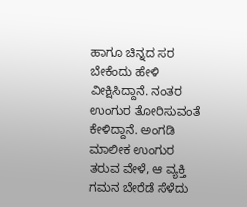ಹಾಗೂ ಚಿನ್ನದ ಸರ ಬೇಕೆಂದು ಹೇಳಿ ವೀಕ್ಷಿಸಿದ್ದಾನೆ. ನಂತರ ಉಂಗುರ ತೋರಿಸುವಂತೆ ಕೇಳಿದ್ದಾನೆ. ಅಂಗಡಿ ಮಾಲೀಕ ಉಂಗುರ ತರುವ ವೇಳೆ, ಆ ವ್ಯಕ್ತಿ ಗಮನ ಬೇರೆಡೆ ಸೆಳೆದು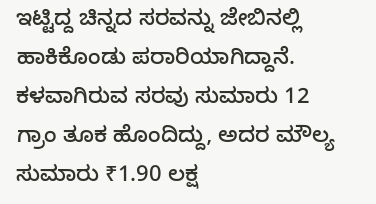ಇಟ್ಟಿದ್ದ ಚಿನ್ನದ ಸರವನ್ನು ಜೇಬಿನಲ್ಲಿ ಹಾಕಿಕೊಂಡು ಪರಾರಿಯಾಗಿದ್ದಾನೆ. ಕಳವಾಗಿರುವ ಸರವು ಸುಮಾರು 12 ಗ್ರಾಂ ತೂಕ ಹೊಂದಿದ್ದು, ಅದರ ಮೌಲ್ಯ ಸುಮಾರು ₹1.90 ಲಕ್ಷ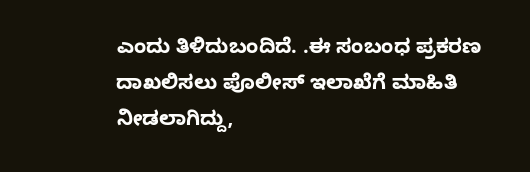ಎಂದು ತಿಳಿದುಬಂದಿದೆ. .ಈ ಸಂಬಂಧ ಪ್ರಕರಣ ದಾಖಲಿಸಲು ಪೊಲೀಸ್ ಇಲಾಖೆಗೆ ಮಾಹಿತಿ ನೀಡಲಾಗಿದ್ದು,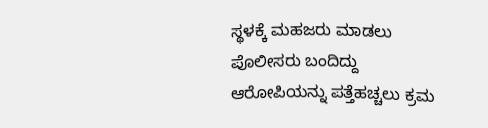ಸ್ಥಳಕ್ಕೆ ಮಹಜರು ಮಾಡಲು ಪೊಲೀಸರು ಬಂದಿದ್ದು ಆರೋಪಿಯನ್ನು ಪತ್ತೆಹಚ್ಚಲು ಕ್ರಮ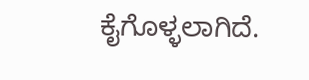ಕೈಗೊಳ್ಳಲಾಗಿದೆ.